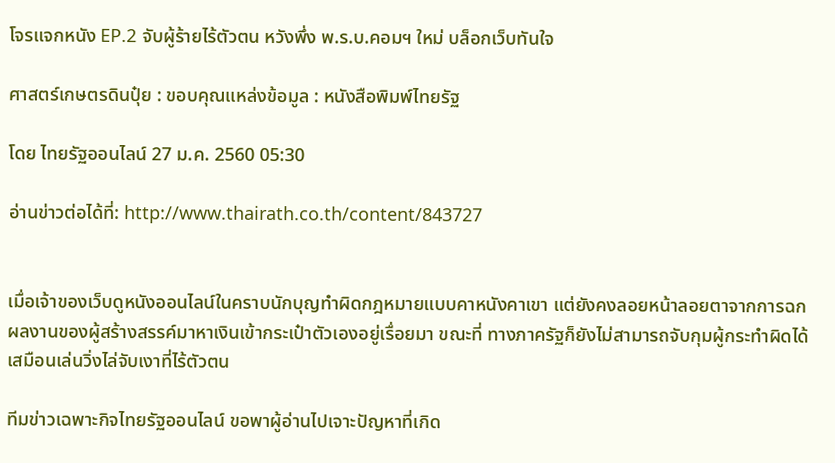โจรแจกหนัง EP.2 จับผู้ร้ายไร้ตัวตน หวังพึ่ง พ.ร.บ.คอมฯ ใหม่ บล็อกเว็บทันใจ

ศาสตร์เกษตรดินปุ๋ย : ขอบคุณแหล่งข้อมูล : หนังสือพิมพ์ไทยรัฐ

โดย ไทยรัฐออนไลน์ 27 ม.ค. 2560 05:30

อ่านข่าวต่อได้ที่: http://www.thairath.co.th/content/843727


เมื่อเจ้าของเว็บดูหนังออนไลน์ในคราบนักบุญทำผิดกฎหมายแบบคาหนังคาเขา แต่ยังคงลอยหน้าลอยตาจากการฉกผลงานของผู้สร้างสรรค์มาหาเงินเข้ากระเป๋าตัวเองอยู่เรื่อยมา ขณะที่ ทางภาครัฐก็ยังไม่สามารถจับกุมผู้กระทำผิดได้ เสมือนเล่นวิ่งไล่จับเงาที่ไร้ตัวตน

ทีมข่าวเฉพาะกิจไทยรัฐออนไลน์ ขอพาผู้อ่านไปเจาะปัญหาที่เกิด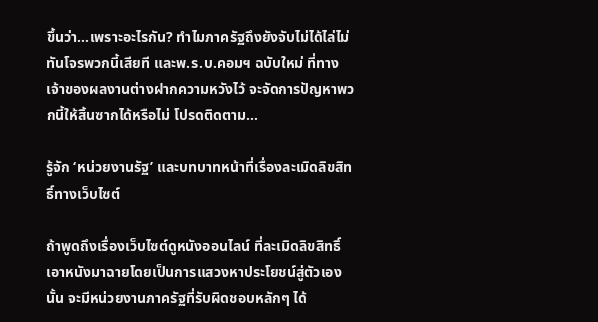ขึ้นว่า…เพราะอะไรกัน? ทำไมภาครัฐถึงยังจับไม่ได้ไล่ไม่ทันโจรพวกนี้เสียที และพ.ร.บ.คอมฯ ฉบับใหม่ ที่ทางเจ้าของผลงานต่างฝากความหวังไว้ จะจัดการปัญหาพวกนี้ให้สิ้นซากได้หรือไม่ โปรดติดตาม…

รู้จัก ‘หน่วยงานรัฐ’ และบทบาทหน้าที่เรื่องละเมิดลิขสิทธิ์ทางเว็บไซต์

ถ้าพูดถึงเรื่องเว็บไซต์ดูหนังออนไลน์ ที่ละเมิดลิขสิทธิ์เอาหนังมาฉายโดยเป็นการแสวงหาประโยชน์สู่ตัวเองนั้น จะมีหน่วยงานภาครัฐที่รับผิดชอบหลักๆ ได้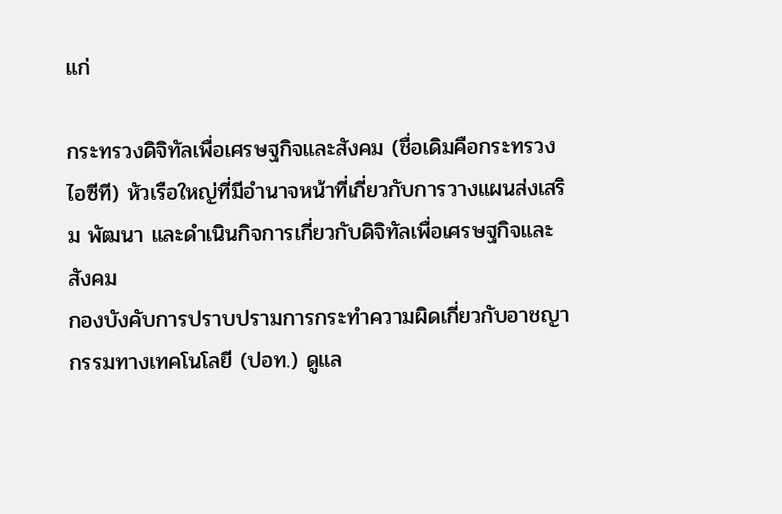แก่

กระทรวงดิจิทัลเพื่อเศรษฐกิจและสังคม (ชื่อเดิมคือกระทรวงไอซีที) หัวเรือใหญ่ที่มีอํานาจหน้าที่เกี่ยวกับการวางแผนส่งเสริม พัฒนา และดําเนินกิจการเกี่ยวกับดิจิทัลเพื่อเศรษฐกิจและสังคม
กองบังคับการปราบปรามการกระทำความผิดเกี่ยวกับอาชญากรรมทางเทคโนโลยี (ปอท.) ดูแล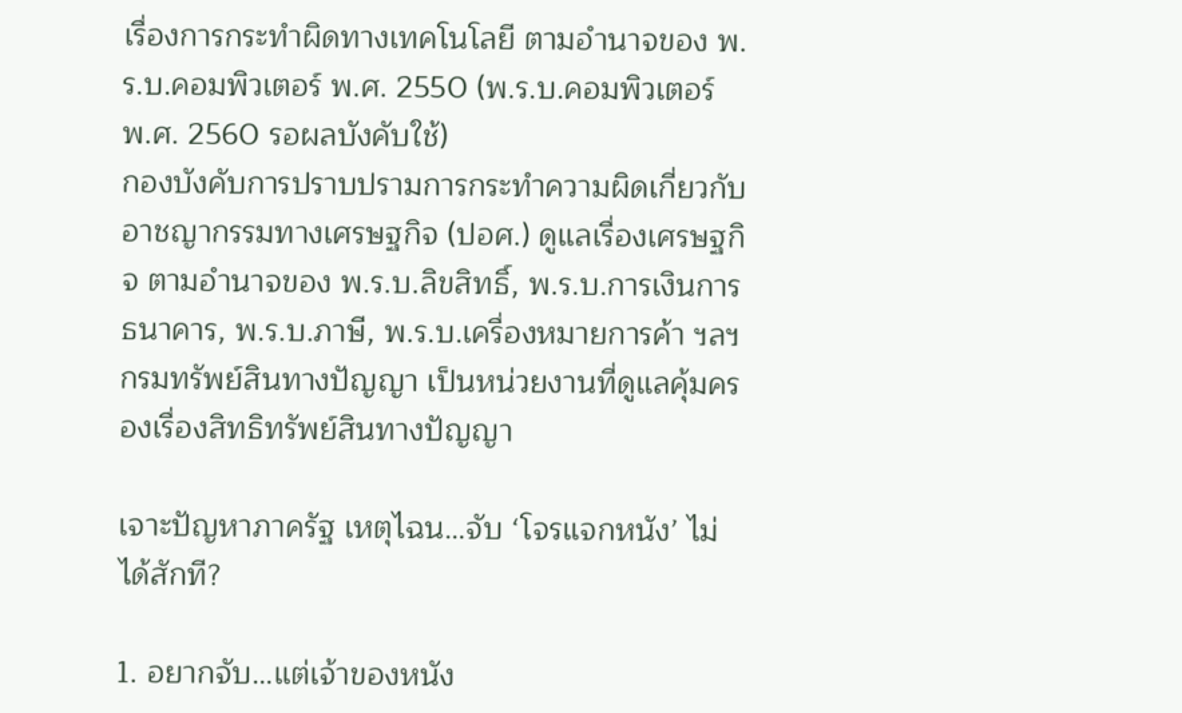เรื่องการกระทำผิดทางเทคโนโลยี ตามอำนาจของ พ.ร.บ.คอมพิวเตอร์ พ.ศ. 2550 (พ.ร.บ.คอมพิวเตอร์ พ.ศ. 2560 รอผลบังคับใช้)
กองบังคับการปราบปรามการกระทำความผิดเกี่ยวกับอาชญากรรมทางเศรษฐกิจ (ปอศ.) ดูแลเรื่องเศรษฐกิจ ตามอำนาจของ พ.ร.บ.ลิขสิทธิ์, พ.ร.บ.การเงินการธนาคาร, พ.ร.บ.ภาษี, พ.ร.บ.เครื่องหมายการค้า ฯลฯ
กรมทรัพย์สินทางปัญญา เป็นหน่วยงานที่ดูแลคุ้มครองเรื่องสิทธิทรัพย์สินทางปัญญา

เจาะปัญหาภาครัฐ เหตุไฉน…จับ ‘โจรแจกหนัง’ ไม่ได้สักที?

1. อยากจับ…แต่เจ้าของหนัง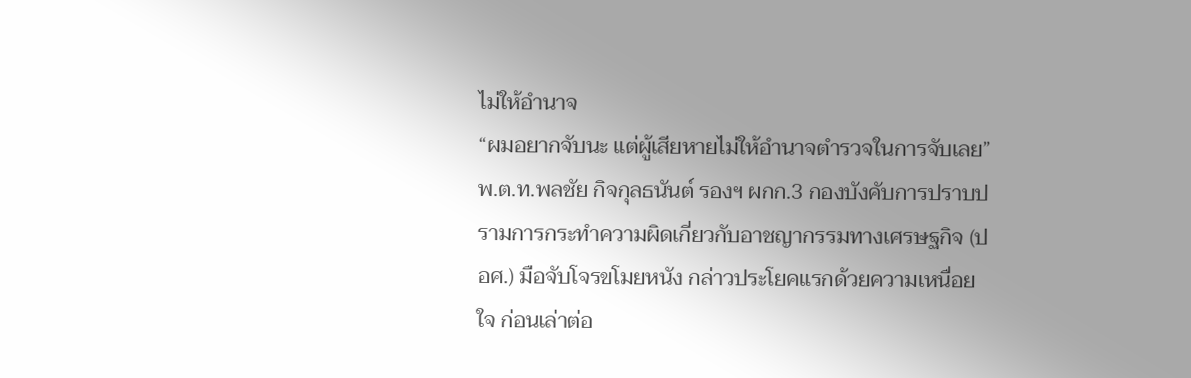ไม่ให้อำนาจ
“ผมอยากจับนะ แต่ผู้เสียหายไม่ให้อำนาจตำรวจในการจับเลย” พ.ต.ท.พลชัย กิจกุลธนันต์ รองฯ ผกก.3 กองบังคับการปราบปรามการกระทำความผิดเกี่ยวกับอาชญากรรมทางเศรษฐกิจ (ปอศ.) มือจับโจรขโมยหนัง กล่าวประโยคแรกด้วยความเหนื่อยใจ ก่อนเล่าต่อ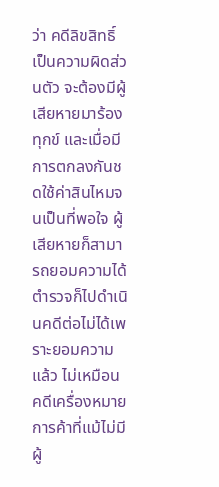ว่า คดีลิขสิทธิ์เป็นความผิดส่วนตัว จะต้องมีผู้เสียหายมาร้องทุกข์ และเมื่อมีการตกลงกันชดใช้ค่าสินไหมจนเป็นที่พอใจ ผู้เสียหายก็สามารถยอมความได้ ตำรวจก็ไปดำเนินคดีต่อไม่ได้เพราะยอมความแล้ว ไม่เหมือนคดีเครื่องหมายการค้าที่แม้ไม่มีผู้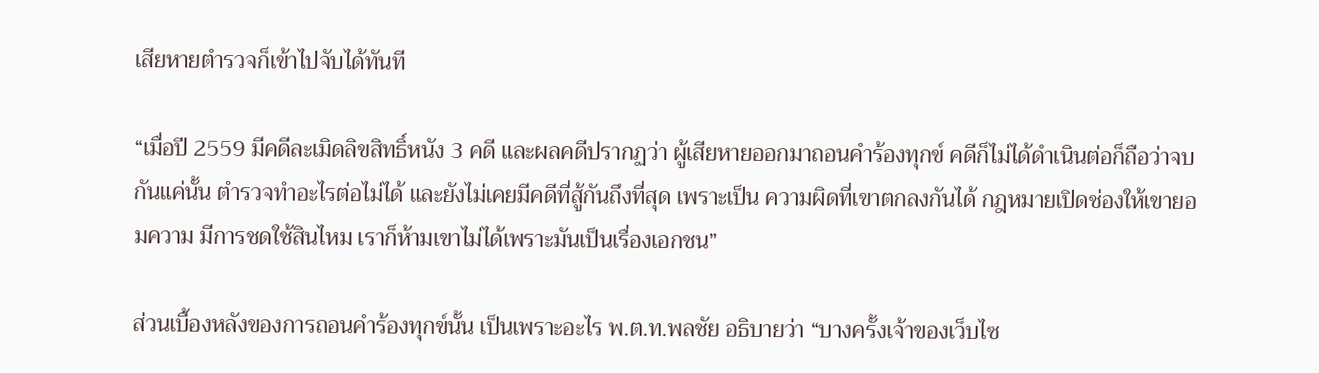เสียหายตำรวจก็เข้าไปจับได้ทันที

“เมื่อปี 2559 มีคดีละเมิดลิขสิทธิ์หนัง 3 คดี และผลคดีปรากฏว่า ผู้เสียหายออกมาถอนคำร้องทุกข์ คดีก็ไม่ได้ดำเนินต่อก็ถือว่าจบกันแค่นั้น ตำรวจทำอะไรต่อไม่ได้ และยังไม่เคยมีคดีที่สู้กันถึงที่สุด เพราะเป็น ความผิดที่เขาตกลงกันได้ กฎหมายเปิดช่องให้เขายอมความ มีการชดใช้สินไหม เราก็ห้ามเขาไม่ได้เพราะมันเป็นเรื่องเอกชน”

ส่วนเบื้องหลังของการถอนคำร้องทุกข์นั้น เป็นเพราะอะไร พ.ต.ท.พลชัย อธิบายว่า “บางครั้งเจ้าของเว็บไซ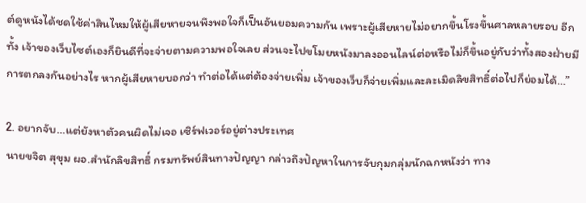ต์ดูหนังได้ชดใช้ค่าสินไหมให้ผู้เสียหายจนพึงพอใจก็เป็นอันยอมความกัน เพราะผู้เสียหายไม่อยากขึ้นโรงขึ้นศาลหลายรอบ อีกทั้ง เจ้าของเว็บไซต์เองก็ยินดีที่จะจ่ายตามความพอใจเลย ส่วนจะไปขโมยหนังมาลงออนไลน์ต่อหรือไม่ก็ขึ้นอยู่กับว่าทั้งสองฝ่ายมีการตกลงกันอย่างไร หากผู้เสียหายบอกว่า ทำต่อได้แต่ต้องจ่ายเพิ่ม เจ้าของเว็บก็จ่ายเพิ่มและละเมิดลิขสิทธิ์ต่อไปก็ย่อมได้…”

2. อยากจับ…แต่ยังหาตัวคนผิดไม่เจอ เซิร์ฟเวอร์อยู่ต่างประเทศ
นายขจิต สุขุม ผอ.สำนักลิขสิทธิ์ กรมทรัพย์สินทางปัญญา กล่าวถึงปัญหาในการจับกุมกลุ่มนักฉกหนังว่า ทาง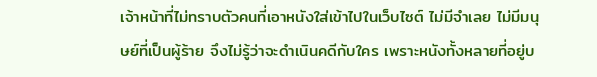เจ้าหน้าที่ไม่ทราบตัวคนที่เอาหนังใส่เข้าไปในเว็บไซต์ ไม่มีจำเลย ไม่มีมนุษย์ที่เป็นผู้ร้าย จึงไม่รู้ว่าจะดำเนินคดีกับใคร เพราะหนังทั้งหลายที่อยู่บ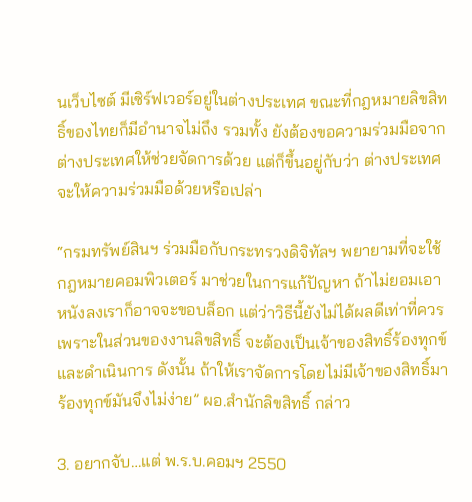นเว็บไซต์ มีเซิร์ฟเวอร์อยู่ในต่างประเทศ ขณะที่กฎหมายลิขสิทธิ์ของไทยก็มีอำนาจไม่ถึง รวมทั้ง ยังต้องขอความร่วมมือจากต่างประเทศให้ช่วยจัดการด้วย แต่ก็ขึ้นอยู่กับว่า ต่างประเทศจะให้ความร่วมมือด้วยหรือเปล่า

“กรมทรัพย์สินฯ ร่วมมือกับกระทรวงดิจิทัลฯ พยายามที่จะใช้กฎหมายคอมพิวเตอร์ มาช่วยในการแก้ปัญหา ถ้าไม่ยอมเอาหนังลงเราก็อาจจะขอบล็อก แต่ว่าวิธีนี้ยังไม่ได้ผลดีเท่าที่ควร เพราะในส่วนของงานลิขสิทธิ์ จะต้องเป็นเจ้าของสิทธิ์ร้องทุกข์ และดำเนินการ ดังนั้น ถ้าให้เราจัดการโดยไม่มีเจ้าของสิทธิ์มาร้องทุกข์มันจึงไม่ง่าย” ผอ.สำนักลิขสิทธิ์ กล่าว

3. อยากจับ…แต่ พ.ร.บ.คอมฯ 2550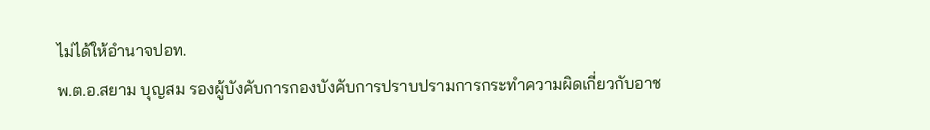ไม่ได้ให้อำนาจปอท.
พ.ต.อ.สยาม บุญสม รองผู้บังคับการกองบังคับการปราบปรามการกระทำความผิดเกี่ยวกับอาช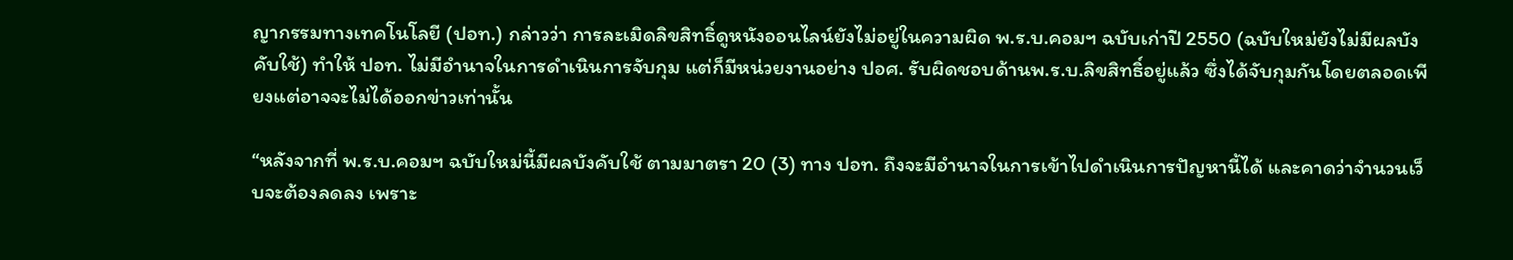ญากรรมทางเทคโนโลยี (ปอท.) กล่าวว่า การละเมิดลิขสิทธิ์ดูหนังออนไลน์ยังไม่อยู่ในความผิด พ.ร.บ.คอมฯ ฉบับเก่าปี 2550 (ฉบับใหม่ยังไม่มีผลบังคับใช้) ทำให้ ปอท. ไม่มีอำนาจในการดำเนินการจับกุม แต่ก็มีหน่วยงานอย่าง ปอศ. รับผิดชอบด้านพ.ร.บ.ลิขสิทธิ์อยู่แล้ว ซึ่งได้จับกุมกันโดยตลอดเพียงแต่อาจจะไม่ได้ออกข่าวเท่านั้น

“หลังจากที่ พ.ร.บ.คอมฯ ฉบับใหม่นี้มีผลบังคับใช้ ตามมาตรา 20 (3) ทาง ปอท. ถึงจะมีอำนาจในการเข้าไปดำเนินการปัญหานี้ได้ และคาดว่าจำนวนเว็บจะต้องลดลง เพราะ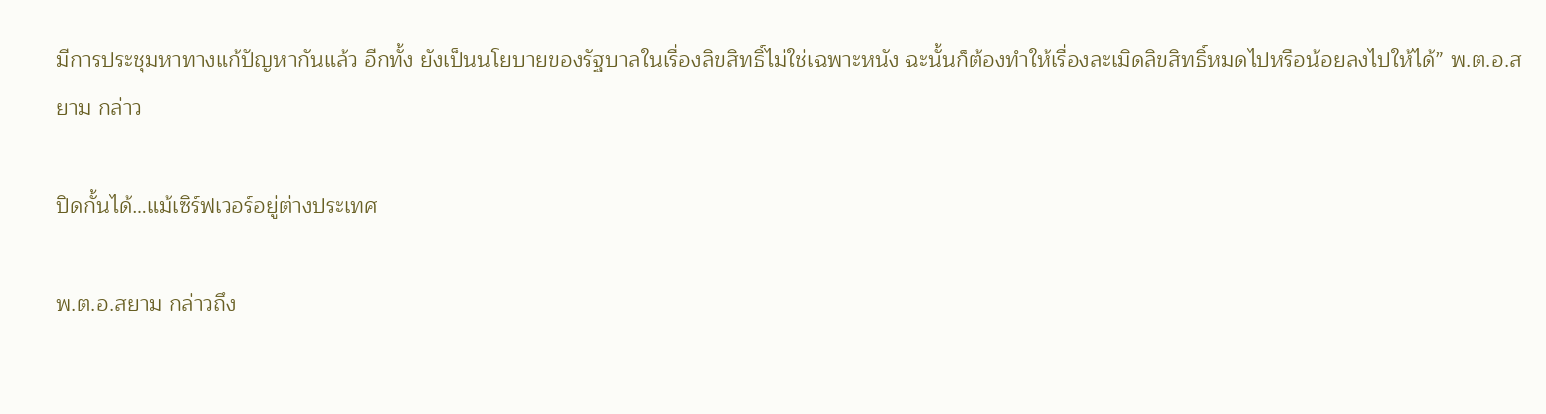มีการประชุมหาทางแก้ปัญหากันแล้ว อีกทั้ง ยังเป็นนโยบายของรัฐบาลในเรื่องลิขสิทธิ์ไม่ใช่เฉพาะหนัง ฉะนั้นก็ต้องทำให้เรื่องละเมิดลิขสิทธิ์หมดไปหรือน้อยลงไปให้ได้” พ.ต.อ.สยาม กล่าว

ปิดกั้นได้…แม้เซิร์ฟเวอร์อยู่ต่างประเทศ

พ.ต.อ.สยาม กล่าวถึง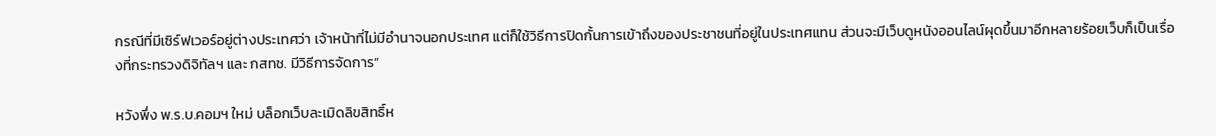กรณีที่มีเซิร์ฟเวอร์อยู่ต่างประเทศว่า เจ้าหน้าที่ไม่มีอำนาจนอกประเทศ แต่ก็ใช้วิธีการปิดกั้นการเข้าถึงของประชาชนที่อยู่ในประเทศแทน ส่วนจะมีเว็บดูหนังออนไลน์ผุดขึ้นมาอีกหลายร้อยเว็บก็เป็นเรื่องที่กระทรวงดิจิทัลฯ และ กสทช. มีวิธีการจัดการ”

หวังพึ่ง พ.ร.บ.คอมฯ ใหม่ บล็อกเว็บละเมิดลิขสิทธิ์ห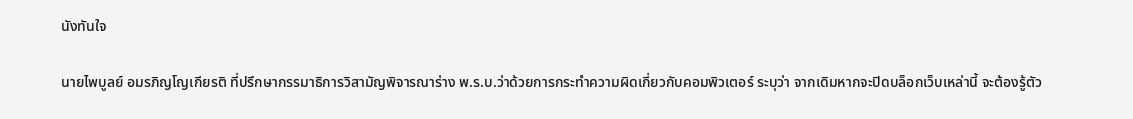นังทันใจ

นายไพบูลย์ อมรภิญโญเกียรติ ที่ปรึกษากรรมาธิการวิสามัญพิจารณาร่าง พ.ร.บ.ว่าด้วยการกระทำความผิดเกี่ยวกับคอมพิวเตอร์ ระบุว่า จากเดิมหากจะปิดบล็อกเว็บเหล่านี้ จะต้องรู้ตัว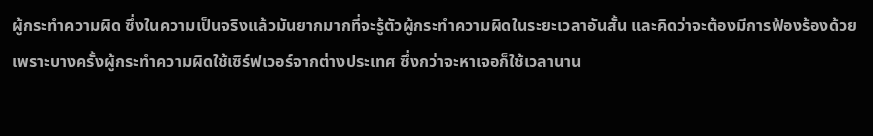ผู้กระทำความผิด ซึ่งในความเป็นจริงแล้วมันยากมากที่จะรู้ตัวผู้กระทำความผิดในระยะเวลาอันสั้น และคิดว่าจะต้องมีการฟ้องร้องด้วย เพราะบางครั้งผู้กระทำความผิดใช้เซิร์ฟเวอร์จากต่างประเทศ ซึ่งกว่าจะหาเจอก็ใช้เวลานาน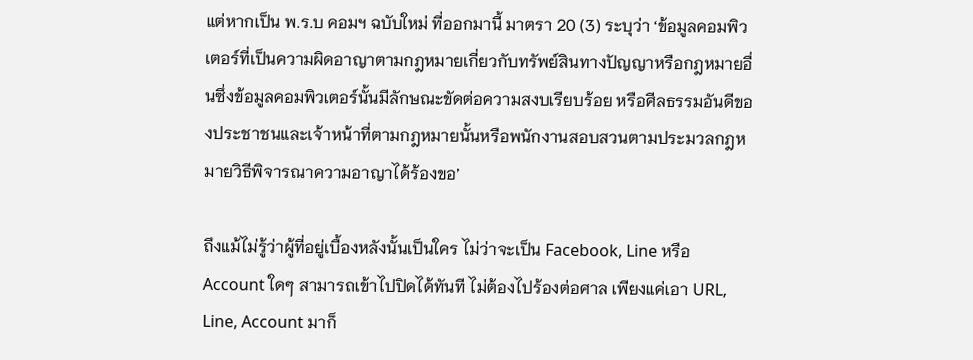แต่หากเป็น พ.ร.บ คอมฯ ฉบับใหม่ ที่ออกมานี้ มาตรา 20 (3) ระบุว่า ‘ข้อมูลคอมพิวเตอร์ที่เป็นความผิดอาญาตามกฎหมายเกี่ยวกับทรัพย์สินทางปัญญาหรือกฎหมายอื่นซึ่งข้อมูลคอมพิวเตอร์นั้นมีลักษณะขัดต่อความสงบเรียบร้อย หรือศีลธรรมอันดีของประชาชนและเจ้าหน้าที่ตามกฎหมายนั้นหรือพนักงานสอบสวนตามประมวลกฎหมายวิธีพิจารณาความอาญาได้ร้องขอ’

ถึงแม้ไม่รู้ว่าผู้ที่อยู่เบื้องหลังนั้นเป็นใคร ไม่ว่าจะเป็น Facebook, Line หรือ Account ใดๆ สามารถเข้าไปปิดได้ทันที ไม่ต้องไปร้องต่อศาล เพียงแค่เอา URL, Line, Account มาก็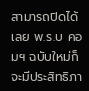สามารถปิดได้เลย พ.ร.บ คอมฯ ฉบับใหม่ก็จะมีประสิทธิภา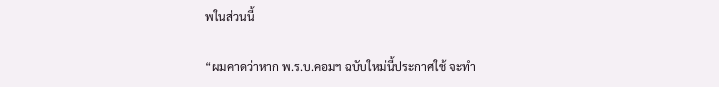พในส่วนนี้

“ผมคาดว่าหาก พ.ร.บ.คอมฯ ฉบับใหม่นี้ประกาศใช้ จะทำ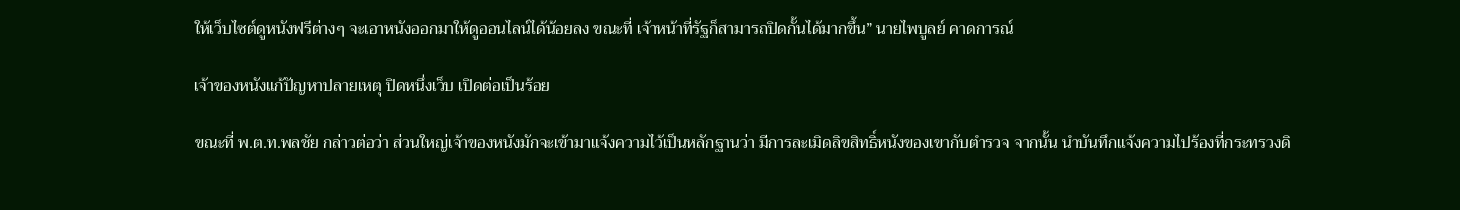ให้เว็บไซต์ดูหนังฟรีต่างๆ จะเอาหนังออกมาให้ดูออนไลน์ได้น้อยลง ขณะที่ เจ้าหน้าที่รัฐก็สามารถปิดกั้นได้มากขึ้น” นายไพบูลย์ คาดการณ์

เจ้าของหนังแก้ปัญหาปลายเหตุ ปิดหนึ่งเว็บ เปิดต่อเป็นร้อย

ขณะที่ พ.ต.ท.พลชัย กล่าวต่อว่า ส่วนใหญ่เจ้าของหนังมักจะเข้ามาแจ้งความไว้เป็นหลักฐานว่า มีการละเมิดลิขสิทธิ์หนังของเขากับตำรวจ จากนั้น นำบันทึกแจ้งความไปร้องที่กระทรวงดิ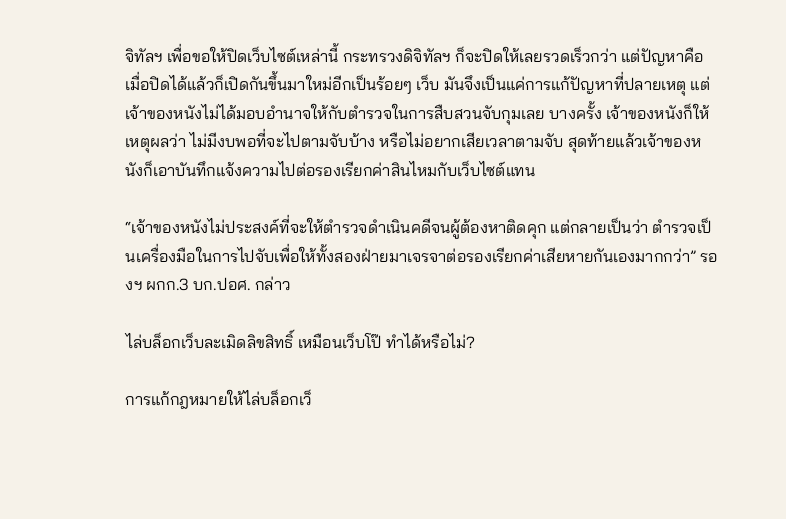จิทัลฯ เพื่อขอให้ปิดเว็บไซต์เหล่านี้ กระทรวงดิจิทัลฯ ก็จะปิดให้เลยรวดเร็วกว่า แต่ปัญหาคือ เมื่อปิดได้แล้วก็เปิดกันขึ้นมาใหม่อีกเป็นร้อยๆ เว็บ มันจึงเป็นแค่การแก้ปัญหาที่ปลายเหตุ แต่เจ้าของหนังไม่ได้มอบอำนาจให้กับตำรวจในการสืบสวนจับกุมเลย บางครั้ง เจ้าของหนังก็ให้เหตุผลว่า ไม่มีงบพอที่จะไปตามจับบ้าง หรือไม่อยากเสียเวลาตามจับ สุดท้ายแล้วเจ้าของหนังก็เอาบันทึกแจ้งความไปต่อรองเรียกค่าสินไหมกับเว็บไซต์แทน

“เจ้าของหนังไม่ประสงค์ที่จะให้ตำรวจดำเนินคดีจนผู้ต้องหาติดคุก แต่กลายเป็นว่า ตำรวจเป็นเครื่องมือในการไปจับเพื่อให้ทั้งสองฝ่ายมาเจรจาต่อรองเรียกค่าเสียหายกันเองมากกว่า” รองฯ ผกก.3 บก.ปอศ. กล่าว

ไล่บล็อกเว็บละเมิดลิขสิทธิ์ เหมือนเว็บโป๊ ทำได้หรือไม่?

การแก้กฎหมายให้ไล่บล็อกเว็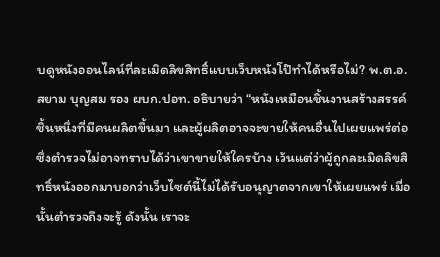บดูหนังออนไลน์ที่ละเมิดลิขสิทธิ์แบบเว็บหนังโป๊ทำได้หรือไม่? พ.ต.อ.สยาม บุญสม รอง ผบก.ปอท. อธิบายว่า “หนังเหมือนชิ้นงานสร้างสรรค์ชิ้นหนึ่งที่มีคนผลิตขึ้นมา และผู้ผลิตอาจจะขายให้คนอื่นไปเผยแพร่ต่อ ซึ่งตำรวจไม่อาจทราบได้ว่าเขาขายให้ใครบ้าง เว้นแต่ว่าผู้ถูกละเมิดลิขสิทธิ์หนังออกมาบอกว่าเว็บไซต์นี้ไม่ได้รับอนุญาตจากเขาให้เผยแพร่ เมื่อนั้นตำรวจถึงจะรู้ ดังนั้น เราจะ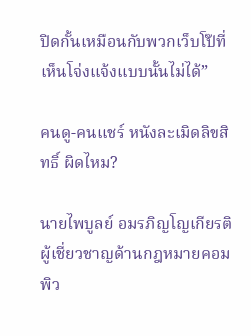ปิดกั้นเหมือนกับพวกเว็บโป๊ที่เห็นโจ่งแจ้งแบบนั้นไม่ได้”

คนดู-คนแชร์ หนังละเมิดลิขสิทธิ์ ผิดไหม?

นายไพบูลย์ อมรภิญโญเกียรติ ผู้เชี่ยวชาญด้านกฎหมายคอมพิว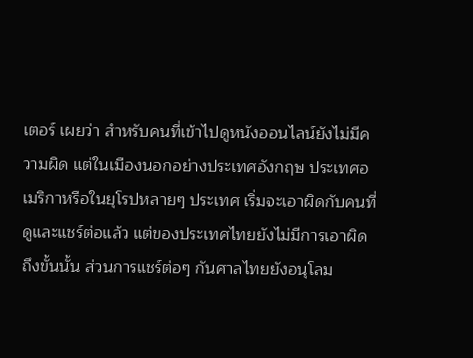เตอร์ เผยว่า สำหรับคนที่เข้าไปดูหนังออนไลน์ยังไม่มีความผิด แต่ในเมืองนอกอย่างประเทศอังกฤษ ประเทศอเมริกาหรือในยุโรปหลายๆ ประเทศ เริ่มจะเอาผิดกับคนที่ดูและแชร์ต่อแล้ว แต่ของประเทศไทยยังไม่มีการเอาผิดถึงขั้นนั้น ส่วนการแชร์ต่อๆ กันศาลไทยยังอนุโลม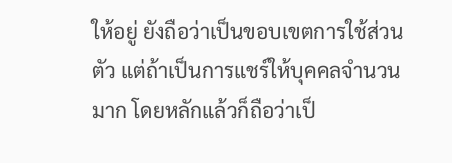ให้อยู่ ยังถือว่าเป็นขอบเขตการใช้ส่วนตัว แต่ถ้าเป็นการแชร์ให้บุคคลจำนวนมาก โดยหลักแล้วก็ถือว่าเป็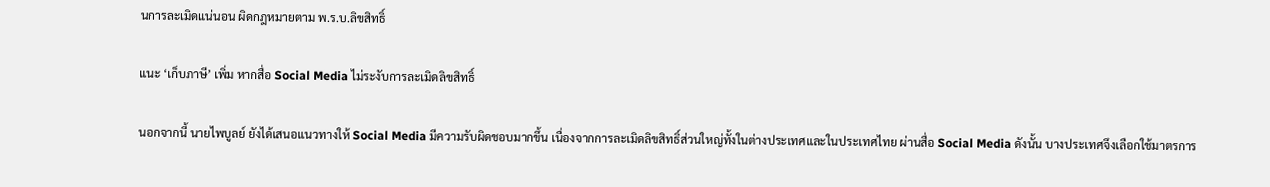นการละเมิดแน่นอน ผิดกฎหมายตาม พ.ร.บ.ลิขสิทธิ์

แนะ ‘เก็บภาษี’ เพิ่ม หากสื่อ Social Media ไม่ระงับการละเมิดลิขสิทธิ์

นอกจากนี้ นายไพบูลย์ ยังได้เสนอแนวทางให้ Social Media มีความรับผิดชอบมากขึ้น เนื่องจากการละเมิดลิขสิทธิ์ส่วนใหญ่ทั้งในต่างประเทศและในประเทศไทย ผ่านสื่อ Social Media ดังนั้น บางประเทศจึงเลือกใช้มาตรการ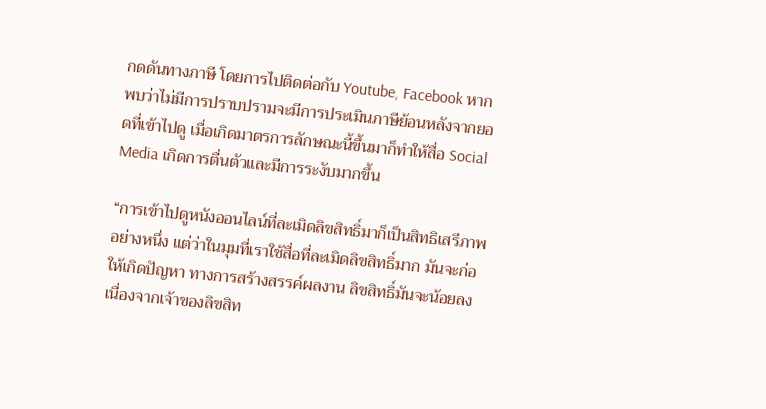กดดันทางภาษี โดยการไปติดต่อกับ Youtube, Facebook หากพบว่าไม่มีการปราบปรามจะมีการประเมินภาษีย้อนหลังจากยอดที่เข้าไปดู เมื่อเกิดมาตรการลักษณะนี้ขึ้นมาก็ทำให้สื่อ Social Media เกิดการตื่นตัวและมีการระงับมากขึ้น

“การเข้าไปดูหนังออนไลน์ที่ละเมิดลิขสิทธิ์มาก็เป็นสิทธิเสรีภาพอย่างหนึ่ง แต่ว่าในมุมที่เราใช้สื่อที่ละเมิดลิขสิทธิ์มาก มันจะก่อให้เกิดปัญหา ทางการสร้างสรรค์ผลงาน ลิขสิทธิ์มันจะน้อยลงเนื่องจากเจ้าของลิขสิท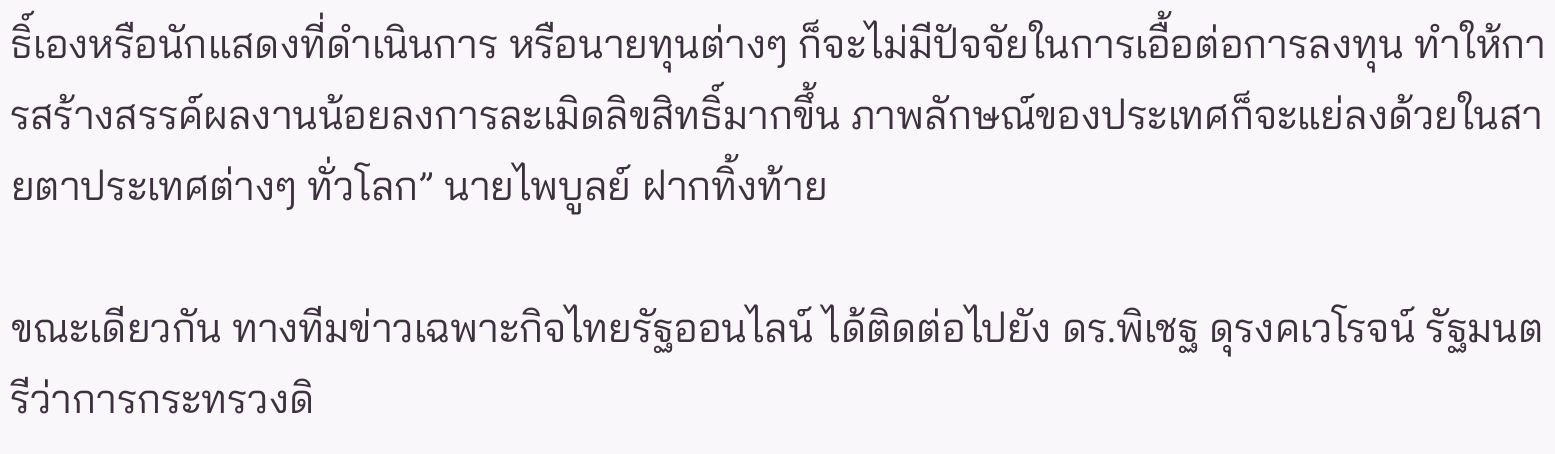ธิ์เองหรือนักแสดงที่ดำเนินการ หรือนายทุนต่างๆ ก็จะไม่มีปัจจัยในการเอื้อต่อการลงทุน ทำให้การสร้างสรรค์ผลงานน้อยลงการละเมิดลิขสิทธิ์มากขึ้น ภาพลักษณ์ของประเทศก็จะแย่ลงด้วยในสายตาประเทศต่างๆ ทั่วโลก” นายไพบูลย์ ฝากทิ้งท้าย

ขณะเดียวกัน ทางทีมข่าวเฉพาะกิจไทยรัฐออนไลน์ ได้ติดต่อไปยัง ดร.พิเชฐ ดุรงคเวโรจน์ รัฐมนตรีว่าการกระทรวงดิ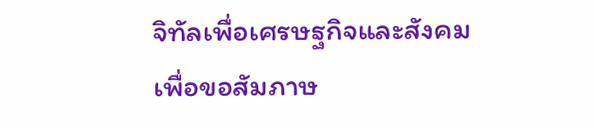จิทัลเพื่อเศรษฐกิจและสังคม เพื่อขอสัมภาษ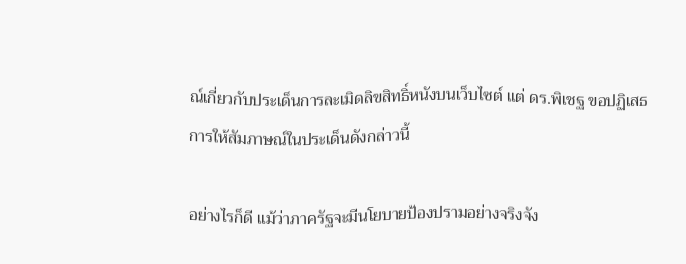ณ์เกี่ยวกับประเด็นการละเมิดลิขสิทธิ์หนังบนเว็บไซต์ แต่ ดร.พิเชฐ ขอปฏิเสธการให้สัมภาษณ์ในประเด็นดังกล่าวนี้

อย่างไรก็ดี แม้ว่าภาครัฐจะมีนโยบายป้องปรามอย่างจริงจัง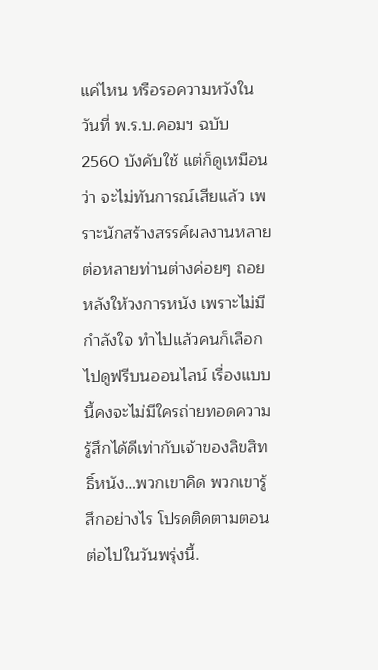แค่ไหน หรือรอความหวังในวันที่ พ.ร.บ.คอมฯ ฉบับ 2560 บังคับใช้ แต่ก็ดูเหมือนว่า จะไม่ทันการณ์เสียแล้ว เพราะนักสร้างสรรค์ผลงานหลายต่อหลายท่านต่างค่อยๆ ถอยหลังให้วงการหนัง เพราะไม่มีกำลังใจ ทำไปแล้วคนก็เลือกไปดูฟรีบนออนไลน์ เรื่องแบบนี้คงจะไม่มีใครถ่ายทอดความรู้สึกได้ดีเท่ากับเจ้าของลิขสิทธิ์หนัง…พวกเขาคิด พวกเขารู้สึกอย่างไร โปรดติดตามตอนต่อไปในวันพรุ่งนี้.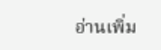อ่านเพิ่ม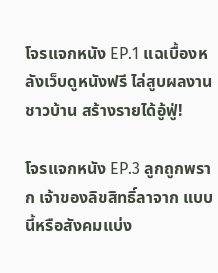โจรแจกหนัง EP.1 แฉเบื้องหลังเว็บดูหนังฟรี ไล่สูบผลงานชาวบ้าน สร้างรายได้อู้ฟู่!

โจรแจกหนัง EP.3 ลูกถูกพราก เจ้าของลิขสิทธิ์ลาจาก แบบนี้หรือสังคมแบ่ง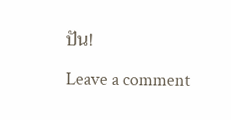ปัน!

Leave a comment